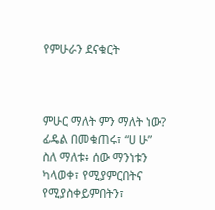የምሁራን ደናቁርት



ምሁር ማለት ምን ማለት ነው? ፊዴል በመቁጠሩ፣ “ሀ ሁ” ስለ ማለቱ፥ ሰው ማንነቱን ካላወቀ፣ የሚያምርበትና የሚያስቀይምበትን፣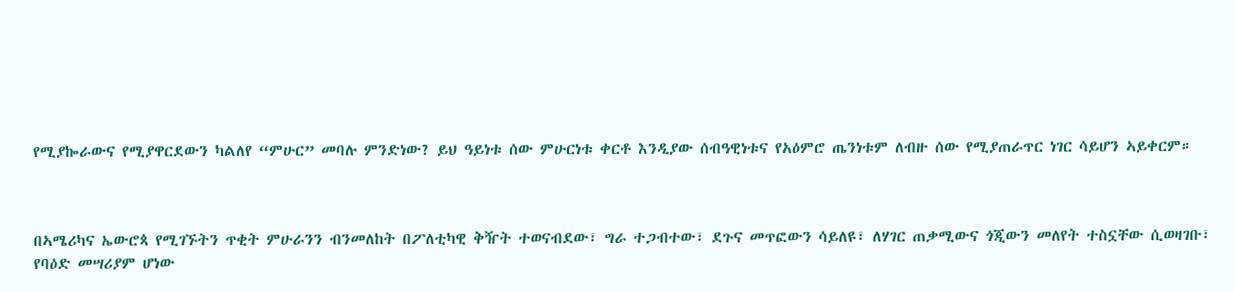የሚያኰራውና የሚያዋርደውን ካልለየ “ምሁር” መባሉ ምንድነው? ይህ ዓይነቱ ሰው ምሁርነቱ ቀርቶ እንዲያው ሰብዓዊነቱና የአዕምሮ ጤንነቱም ለብዙ ሰው የሚያጠራጥር ነገር ሳይሆን ኣይቀርም።



በኣሜሪካና ኤውሮጳ የሚገኙትን ጥቂት ምሁራንን ብንመለከት በፖለቲካዊ ቅዥት ተወናብደው፣ ግራ ተጋብተው፣ ደጉና መጥፎውን ሳይለዩ፣ ለሃገር ጠቃሚውና ጎጂውን መለየት ተስኗቸው ሲወዛገቡ፣ የባዕድ መሣሪያም ሆነው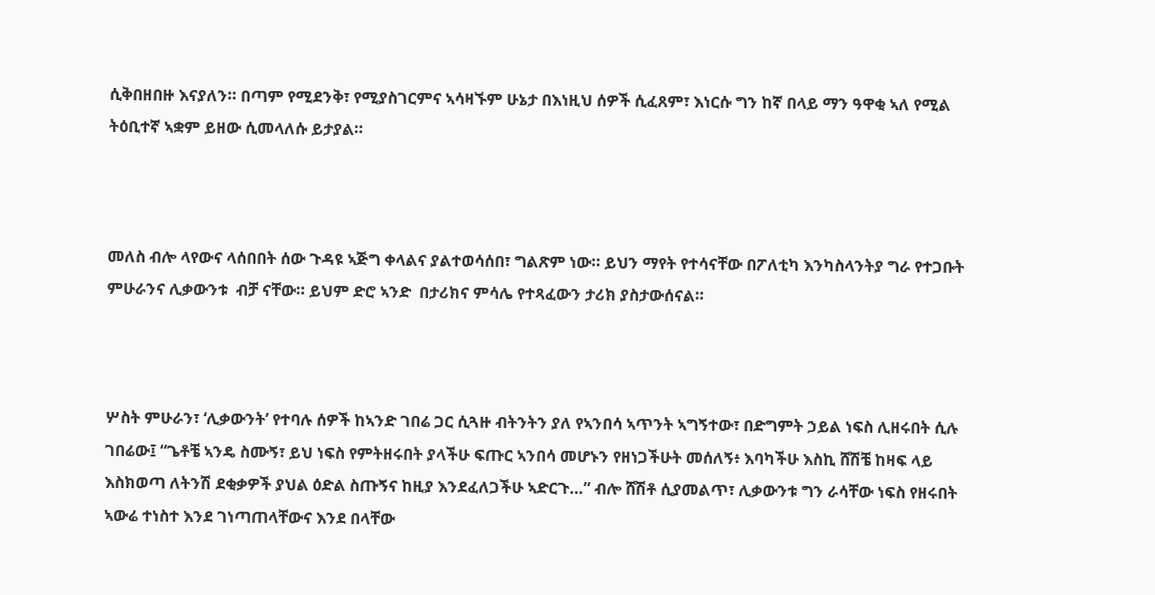ሲቅበዘበዙ እናያለን። በጣም የሚደንቅ፣ የሚያስገርምና ኣሳዛኙም ሁኔታ በእነዚህ ሰዎች ሲፈጸም፣ እነርሱ ግን ከኛ በላይ ማን ዓዋቂ ኣለ የሚል ትዕቢተኛ ኣቋም ይዘው ሲመላለሱ ይታያል።



መለስ ብሎ ላየውና ላሰበበት ሰው ጉዳዩ ኣጅግ ቀላልና ያልተወሳሰበ፣ ግልጽም ነው። ይህን ማየት የተሳናቸው በፖለቲካ እንካስላንትያ ግራ የተጋቡት ምሁራንና ሊቃውንቱ  ብቻ ናቸው። ይህም ድሮ ኣንድ  በታሪክና ምሳሌ የተጻፈውን ታሪክ ያስታውሰናል።



ሦስት ምሁራን፣ ‘ሊቃውንት’ የተባሉ ሰዎች ከኣንድ ገበሬ ጋር ሲጓዙ ብትንትን ያለ የኣንበሳ ኣጥንት ኣግኝተው፣ በድግምት ኃይል ነፍስ ሊዘሩበት ሲሉ ገበሬው፤ “ጌቶቼ ኣንዴ ስሙኝ፣ ይህ ነፍስ የምትዘሩበት ያላችሁ ፍጡር ኣንበሳ መሆኑን የዘነጋችሁት መሰለኝ፥ እባካችሁ እስኪ ሸሽቼ ከዛፍ ላይ እስክወጣ ለትንሽ ደቂቃዎች ያህል ዕድል ስጡኝና ከዚያ እንደፈለጋችሁ ኣድርጉ…” ብሎ ሸሽቶ ሲያመልጥ፣ ሊቃውንቱ ግን ራሳቸው ነፍስ የዘሩበት ኣውሬ ተነስተ እንደ ገነጣጠላቸውና እንደ በላቸው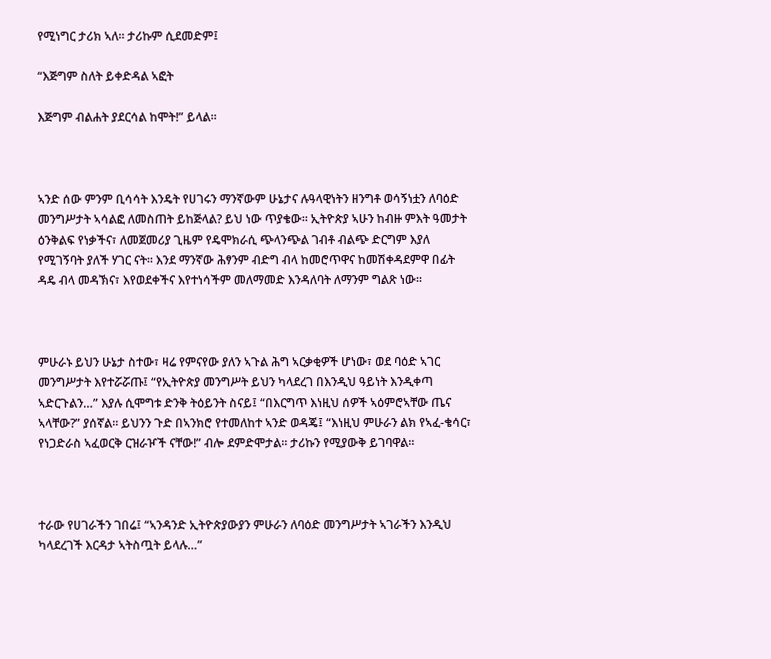የሚነግር ታሪክ ኣለ። ታሪኩም ሲደመድም፤

“እጅግም ስለት ይቀድዳል ኣፎት

እጅግም ብልሐት ያደርሳል ከሞት!” ይላል።



ኣንድ ሰው ምንም ቢሳሳት እንዴት የሀገሩን ማንኛውም ሁኔታና ሉዓላዊነትን ዘንግቶ ወሳኝነቷን ለባዕድ መንግሥታት ኣሳልፎ ለመስጠት ይከጅላል? ይህ ነው ጥያቄው። ኢትዮጵያ ኣሁን ከብዙ ምእት ዓመታት ዕንቅልፍ የነቃችና፣ ለመጀመሪያ ጊዜም የዴሞክራሲ ጭላንጭል ገብቶ ብልጭ ድርግም እያለ የሚገኝባት ያለች ሃገር ናት። እንደ ማንኛው ሕፃንም ብድግ ብላ ከመሮጥዋና ከመሽቀዳደምዋ በፊት ዳዴ ብላ መዳኽና፣ እየወደቀችና እየተነሳችም መለማመድ እንዳለባት ለማንም ግልጽ ነው።



ምሁራኑ ይህን ሁኔታ ስተው፣ ዛሬ የምናየው ያለን ኣጉል ሕግ ኣርቃቂዎች ሆነው፣ ወደ ባዕድ ኣገር መንግሥታት እየተሯሯጡ፤ “የኢትዮጵያ መንግሥት ይህን ካላደረገ በእንዲህ ዓይነት እንዲቀጣ ኣድርጉልን…” እያሉ ሲሞግቱ ድንቅ ትዕይንት ስናይ፤ “በእርግጥ እነዚህ ሰዎች ኣዕምሮኣቸው ጤና ኣላቸው?” ያሰኛል። ይህንን ጉድ በኣንክሮ የተመለከተ ኣንድ ወዳጄ፤ “እነዚህ ምሁራን ልክ የኣፈ-ቄሳር፣ የነጋድራስ ኣፈወርቅ ርዝራዦች ናቸው!” ብሎ ደምድሞታል። ታሪኩን የሚያውቅ ይገባዋል።



ተራው የሀገራችን ገበሬ፤ “ኣንዳንድ ኢትዮጵያውያን ምሁራን ለባዕድ መንግሥታት ኣገራችን እንዲህ ካላደረገች እርዳታ ኣትስጧት ይላሉ…”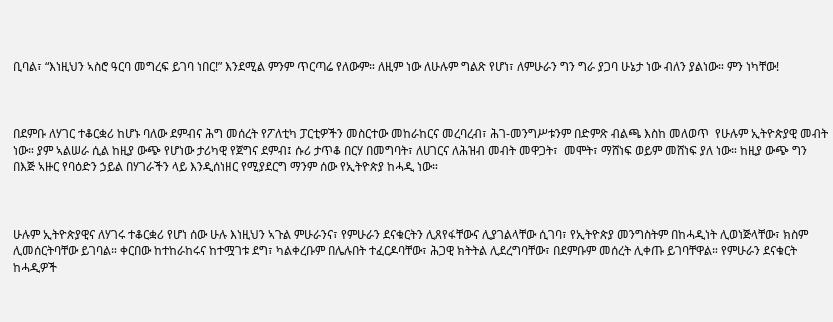ቢባል፣ “እነዚህን ኣስሮ ዓርባ መግረፍ ይገባ ነበር!” እንደሚል ምንም ጥርጣሬ የለውም። ለዚም ነው ለሁሉም ግልጽ የሆነ፣ ለምሁራን ግን ግራ ያጋባ ሁኔታ ነው ብለን ያልነው። ምን ነካቸው!



በደምቡ ለሃገር ተቆርቋሪ ከሆኑ ባለው ደምብና ሕግ መሰረት የፖለቲካ ፓርቲዎችን መስርተው መከራከርና መረባረብ፣ ሕገ-መንግሥቱንም በድምጽ ብልጫ እስከ መለወጥ  የሁሉም ኢትዮጵያዊ መብት ነው። ያም ኣልሠራ ሲል ከዚያ ውጭ የሆነው ታሪካዊ የጀግና ደምብ፤ ሱሪ ታጥቆ በርሃ በመግባት፣ ለሀገርና ለሕዝብ መብት መዋጋት፣  መሞት፣ ማሸነፍ ወይም መሸነፍ ያለ ነው። ከዚያ ውጭ ግን በእጅ ኣዙር የባዕድን ኃይል በሃገራችን ላይ እንዲሰነዘር የሚያደርግ ማንም ሰው የኢትዮጵያ ከሓዲ ነው።



ሁሉም ኢትዮጵያዊና ለሃገሩ ተቆርቋሪ የሆነ ሰው ሁሉ እነዚህን ኣጉል ምሁራንና፣ የምሁራን ደናቁርትን ሊጸየፋቸውና ሊያገልላቸው ሲገባ፣ የኢትዮጵያ መንግስትም በከሓዲነት ሊወነጅላቸው፣ ክስም ሊመሰርትባቸው ይገባል። ቀርበው ከተከራከሩና ከተሟገቱ ደግ፣ ካልቀረቡም በሌሉበት ተፈርዶባቸው፣ ሕጋዊ ክትትል ሊደረግባቸው፣ በደምቡም መሰረት ሊቀጡ ይገባቸዋል። የምሁራን ደናቁርት ከሓዲዎች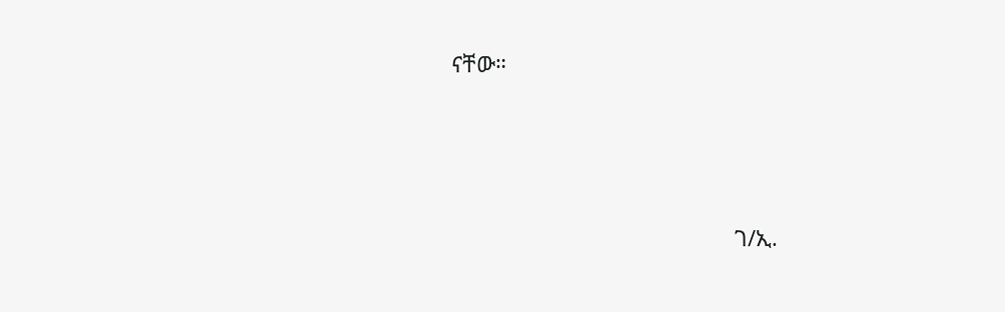ናቸው።



                                               ገ/ኢ.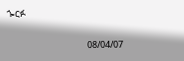ጐርፉ

                                        08/04/07